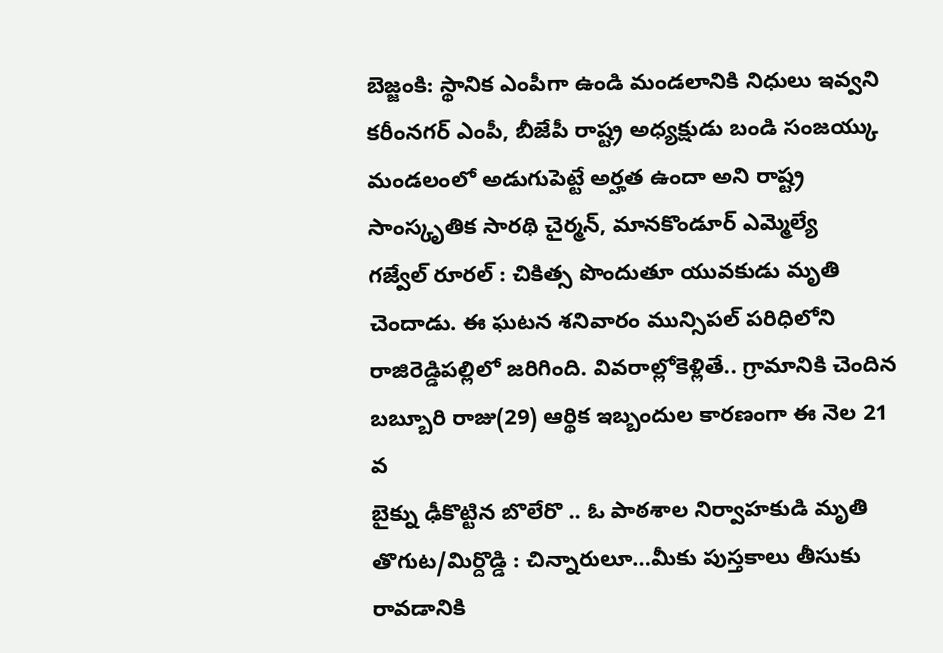బెజ్జంకి: స్థానిక ఎంపీగా ఉండి మండలానికి నిధులు ఇవ్వని కరీంనగర్ ఎంపీ, బీజేపీ రాష్ట్ర అధ్యక్షుడు బండి సంజయ్కు మండలంలో అడుగుపెట్టే అర్హత ఉందా అని రాష్ట్ర సాంస్కృతిక సారథి చైర్మన్, మానకొండూర్ ఎమ్మెల్యే
గజ్వేల్ రూరల్ : చికిత్స పొందుతూ యువకుడు మృతి చెందాడు. ఈ ఘటన శనివారం మున్సిపల్ పరిధిలోని రాజిరెడ్డిపల్లిలో జరిగింది. వివరాల్లోకెళ్లితే.. గ్రామానికి చెందిన బబ్బూరి రాజు(29) ఆర్థిక ఇబ్బందుల కారణంగా ఈ నెల 21 వ
బైక్ను ఢీకొట్టిన బొలేరొ .. ఓ పాఠశాల నిర్వాహకుడి మృతి తొగుట/మిర్దొడ్డి : చిన్నారులూ…మీకు పుస్తకాలు తీసుకు రావడానికి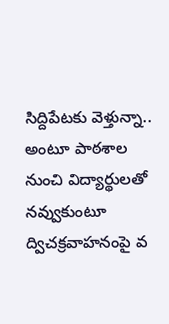సిద్దిపేటకు వెళ్తున్నా.. అంటూ పాఠశాల నుంచి విద్యార్థులతో నవ్వుకుంటూ ద్విచక్రవాహనంపై వ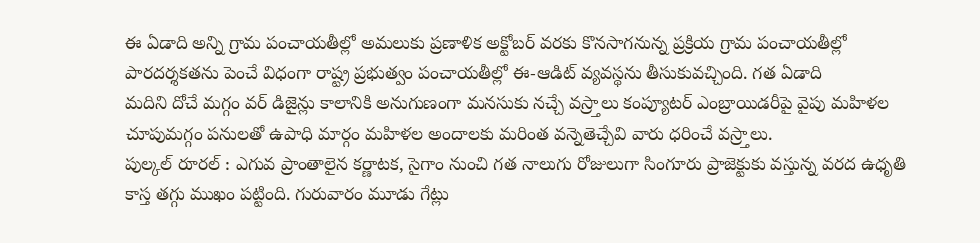ఈ ఏడాది అన్ని గ్రామ పంచాయతీల్లో అమలుకు ప్రణాళిక అక్టోబర్ వరకు కొనసాగనున్న ప్రక్రియ గ్రామ పంచాయతీల్లో పారదర్శకతను పెంచే విధంగా రాష్ట్ర ప్రభుత్వం పంచాయతీల్లో ఈ-ఆడిట్ వ్యవస్థను తీసుకువచ్చింది. గత ఏడాది
మదిని దోచే మగ్గం వర్ డిజైన్లు కాలానికి అనుగుణంగా మనసుకు నచ్చే వస్ర్తాలు కంప్యూటర్ ఎంబ్రాయిడరీపై వైపు మహిళల చూపుమగ్గం పనులతో ఉపాధి మార్గం మహిళల అందాలకు మరింత వన్నెతెచ్చేవి వారు ధరించే వస్ర్తాలు.
పుల్కల్ రూరల్ : ఎగువ ప్రాంతాలైన కర్ణాటక, సైగాం నుంచి గత నాలుగు రోజులుగా సింగూరు ప్రాజెక్టుకు వస్తున్న వరద ఉధృతి కాస్త తగ్గు ముఖం పట్టింది. గురువారం మూడు గేట్లు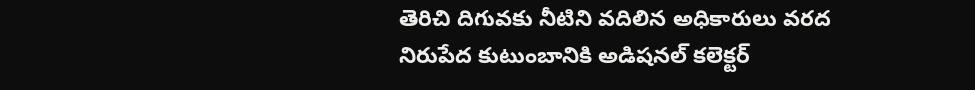తెరిచి దిగువకు నీటిని వదిలిన అధికారులు వరద
నిరుపేద కుటుంబానికి అడిషనల్ కలెక్టర్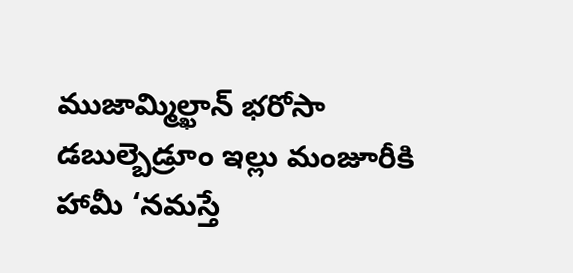ముజామ్మిల్ఖాన్ భరోసా డబుల్బెడ్రూం ఇల్లు మంజూరీకి హామీ ‘నమస్తే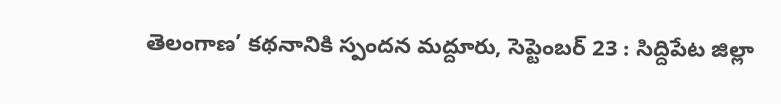తెలంగాణ’ కథనానికి స్పందన మద్దూరు, సెప్టెంబర్ 23 : సిద్దిపేట జిల్లా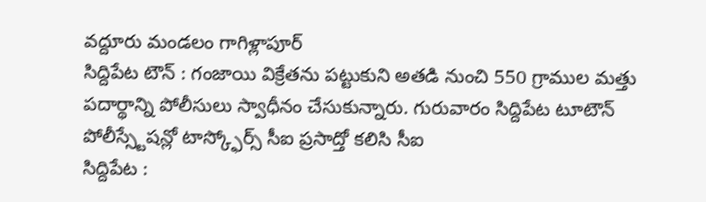వద్దూరు మండలం గాగిళ్లాపూర్
సిద్దిపేట టౌన్ : గంజాయి విక్రేతను పట్టుకుని అతడి నుంచి 550 గ్రాముల మత్తు పదార్థాన్ని పోలీసులు స్వాధీనం చేసుకున్నారు. గురువారం సిద్దిపేట టూటౌన్ పోలీస్స్టేషన్లో టాస్క్ఫోర్స్ సీఐ ప్రసాద్తో కలిసి సీఐ
సిద్దిపేట :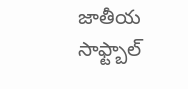జాతీయ సాఫ్ట్బాల్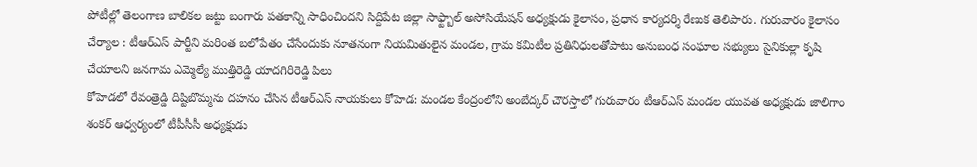పోటీల్లో తెలంగాణ బాలికల జట్టు బంగారు పతకాన్ని సాధించిందని సిద్దిపేట జిల్లా సాఫ్ట్బాల్ అసోసియేషన్ అధ్యక్షుడు కైలాసం, ప్రధాన కార్యదర్శి రేణుక తెలిపారు. గురువారం కైలాసం
చేర్యాల : టీఆర్ఎస్ పార్టీని మరింత బలోపేతం చేసేందుకు నూతనంగా నియమితులైన మండల, గ్రామ కమిటీల ప్రతినిధులతోపాటు అనుబంధ సంఘాల సభ్యులు సైనికుల్లా కృషి చేయాలని జనగామ ఎమ్మెల్యే ముత్తిరెడ్డి యాదగిరిరెడ్డి పిలు
కోహెడలో రేవంత్రెడ్డి దిష్టిబొమ్మను దహనం చేసిన టీఆర్ఎస్ నాయకులు కోహెడ: మండల కేంద్రంలోని అంబేద్కర్ చౌరస్తాలో గురువారం టీఆర్ఎస్ మండల యువత అధ్యక్షుడు జాలిగాం శంకర్ ఆధ్వర్యంలో టీపీసీసీ అధ్యక్షుడు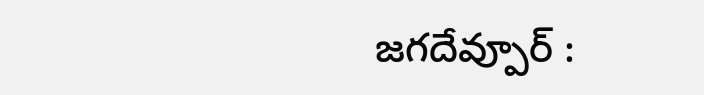జగదేవ్పూర్ :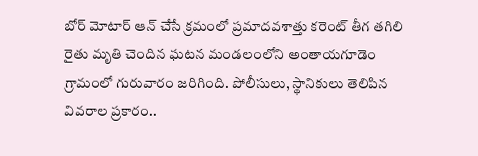బోర్ మోటార్ ఆన్ చేసే క్రమంలో ప్రమాదవశాత్తు కరెంట్ తీగ తగిలి రైతు మృతి చెందిన ఘటన మండలంలోని అంతాయగూడెం గ్రామంలో గురువారం జరిగింది. పోలీసులు, స్థానికులు తెలిపిన వివరాల ప్రకారం..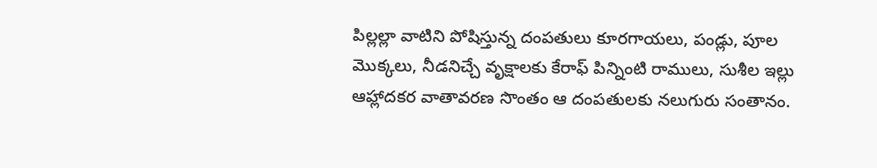పిల్లల్లా వాటిని పోషిస్తున్న దంపతులు కూరగాయలు, పండ్లు, పూల మొక్కలు, నీడనిచ్చే వృక్షాలకు కేరాఫ్ పిన్నింటి రాములు, సుశీల ఇల్లు ఆహ్లాదకర వాతావరణ సొంతం ఆ దంపతులకు నలుగురు సంతానం.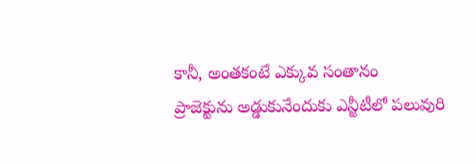కానీ, అంతకంటే ఎక్కువ సంతానం
ప్రాజెక్టును అడ్డుకునేందుకు ఎన్జీటీలో పలువురి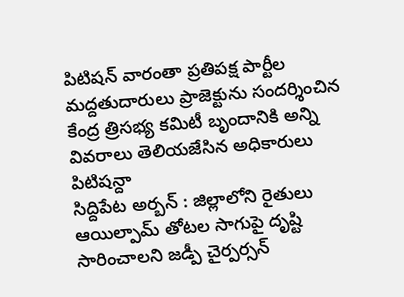పిటిషన్ వారంతా ప్రతిపక్ష పార్టీల మద్దతుదారులు ప్రాజెక్టును సందర్శించిన కేంద్ర త్రిసభ్య కమిటీ బృందానికి అన్ని వివరాలు తెలియజేసిన అధికారులు పిటిషన్దా
సిద్దిపేట అర్బన్ : జిల్లాలోని రైతులు ఆయిల్పామ్ తోటల సాగుపై దృష్టి సారించాలని జడ్పీ చైర్పర్సన్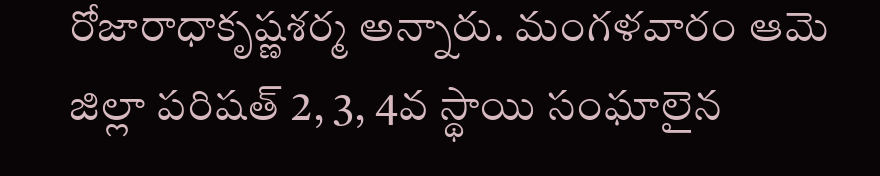రోజారాధాకృష్ణశర్మ అన్నారు. మంగళవారం ఆమె జిల్లా పరిషత్ 2, 3, 4వ స్థాయి సంఘాలైన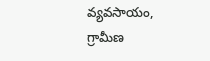వ్యవసాయం, గ్రామీణ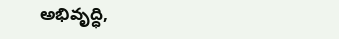అభివృద్ధి,